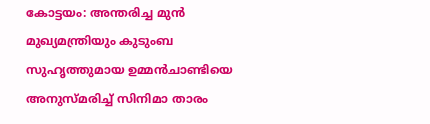കോട്ടയം: അന്തരിച്ച മുൻ മുഖ്യമന്ത്രിയും കുടുംബ സുഹൃത്തുമായ ഉമ്മൻചാണ്ടിയെ അനുസ്മരിച്ച് സിനിമാ താരം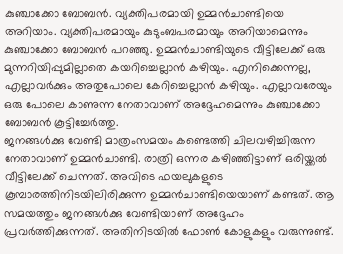കുഞ്ചാക്കോ ബോബൻ. വ്യക്തിപരമായി ഉമ്മൻചാണ്ടിയെ അറിയാം. വ്യക്തിപരമായും കുടുംബപരമായും അറിയാമെന്നും കുഞ്ചാക്കോ ബോബൻ പറഞ്ഞു. ഉമ്മൻചാണ്ടിയുടെ വീട്ടിലേക്ക് ഒരു മുന്നറിയിപ്പുമില്ലാതെ കയറിച്ചെല്ലാൻ കഴിയും. എനിക്കെന്നല്ല, എല്ലാവർക്കും അതുപോലെ കേറിച്ചെല്ലാൻ കഴിയും. എല്ലാവരേയും ഒരു പോലെ കാണുന്ന നേതാവാണ് അദ്ദേഹമെന്നും കുഞ്ചാക്കോ ബോബൻ കൂട്ടിച്ചേർത്തു.
ജനങ്ങൾക്കു വേണ്ടി മാത്രംസമയം കണ്ടെത്തി ചിലവഴിച്ചിരുന്ന നേതാവാണ് ഉമ്മൻചാണ്ടി. രാത്രി ഒന്നര കഴിഞ്ഞിട്ടാണ് ഒരിയ്ക്കൽ വീട്ടിലേക്ക് ചെന്നത്. അവിടെ ഫയലുകളുടെ കൂമ്പാരത്തിനിടയിലിരിക്കുന്ന ഉമ്മൻചാണ്ടിയെയാണ് കണ്ടത്. ആ സമയത്തും ജനങ്ങൾക്കു വേണ്ടിയാണ് അദ്ദേഹം പ്രവർത്തിക്കുന്നത്. അതിനിടയിൽ ഫോൺ കോളുകളും വരുന്നുണ്ട്.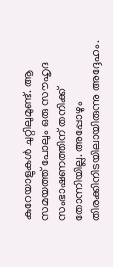കുറേയാളുകൾ ചുറ്റിലുമുണ്ട്. ആ സമയത്ത് പോലും ഒരു സൗഹൃദ സംഭാഷണത്തിന് തനിക്ക് തോന്നിയില്ല. അപ്പോഴും തിരക്കിനിടയിലായിരുന്നു അദ്ദേഹം.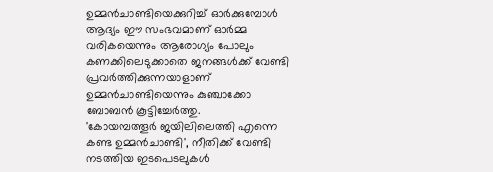ഉമ്മൻചാണ്ടിയെക്കുറിച്ച് ഓർക്കുമ്പോൾ ആദ്യം ഈ സംഭവമാണ് ഓർമ്മ വരികയെന്നും ആരോഗ്യം പോലും കണക്കിലെടുക്കാതെ ജനങ്ങൾക്ക് വേണ്ടി പ്രവർത്തിക്കുന്നയാളാണ് ഉമ്മൻചാണ്ടിയെന്നും കുഞ്ചാക്കോ ബോബൻ കൂട്ടിച്ചേർത്തു.
'കോയമ്പത്തൂർ ജയിലിലെത്തി എന്നെ കണ്ട ഉമ്മൻചാണ്ടി', നീതിക്ക് വേണ്ടി നടത്തിയ ഇടപെടലുകൾ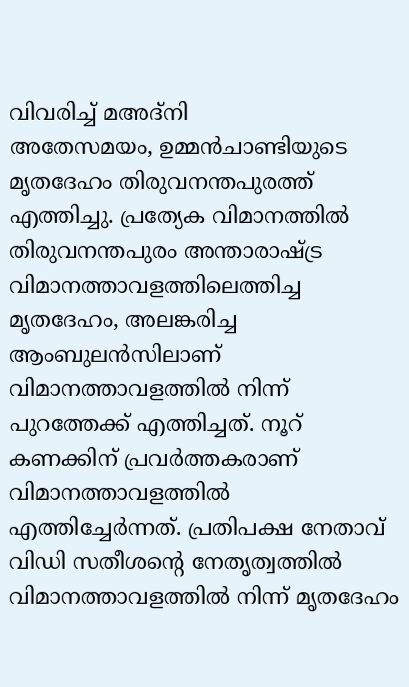വിവരിച്ച് മഅദ്നി
അതേസമയം, ഉമ്മൻചാണ്ടിയുടെ മൃതദേഹം തിരുവനന്തപുരത്ത് എത്തിച്ചു. പ്രത്യേക വിമാനത്തിൽ തിരുവനന്തപുരം അന്താരാഷ്ട്ര വിമാനത്താവളത്തിലെത്തിച്ച മൃതദേഹം, അലങ്കരിച്ച ആംബുലൻസിലാണ് വിമാനത്താവളത്തിൽ നിന്ന് പുറത്തേക്ക് എത്തിച്ചത്. നൂറ് കണക്കിന് പ്രവർത്തകരാണ് വിമാനത്താവളത്തിൽ എത്തിച്ചേർന്നത്. പ്രതിപക്ഷ നേതാവ് വിഡി സതീശന്റെ നേതൃത്വത്തിൽ വിമാനത്താവളത്തിൽ നിന്ന് മൃതദേഹം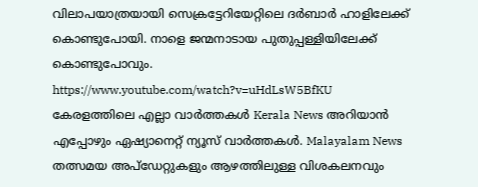വിലാപയാത്രയായി സെക്രട്ടേറിയേറ്റിലെ ദർബാർ ഹാളിലേക്ക് കൊണ്ടുപോയി. നാളെ ജന്മനാടായ പുതുപ്പള്ളിയിലേക്ക് കൊണ്ടുപോവും.
https://www.youtube.com/watch?v=uHdLsW5BfKU
കേരളത്തിലെ എല്ലാ വാർത്തകൾ Kerala News അറിയാൻ എപ്പോഴും ഏഷ്യാനെറ്റ് ന്യൂസ് വാർത്തകൾ. Malayalam News തത്സമയ അപ്ഡേറ്റുകളും ആഴത്തിലുള്ള വിശകലനവും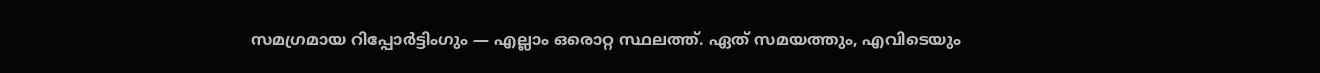സമഗ്രമായ റിപ്പോർട്ടിംഗും — എല്ലാം ഒരൊറ്റ സ്ഥലത്ത്. ഏത് സമയത്തും, എവിടെയും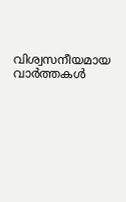വിശ്വസനീയമായ വാർത്തകൾ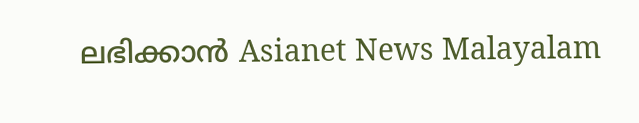ലഭിക്കാൻ Asianet News Malayalam